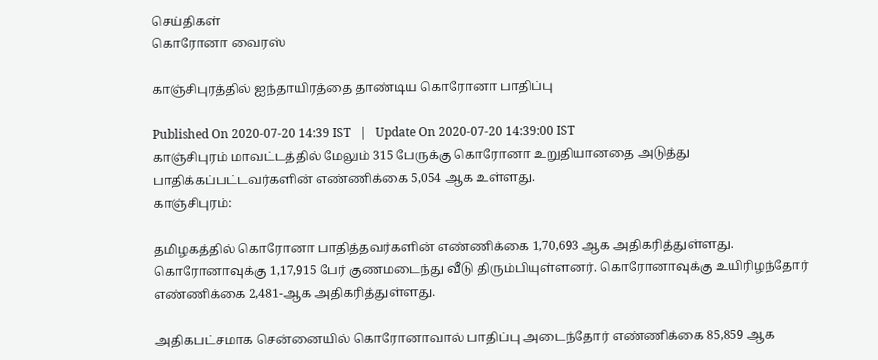செய்திகள்
கொரோனா வைரஸ்

காஞ்சிபுரத்தில் ஐந்தாயிரத்தை தாண்டிய கொரோனா பாதிப்பு

Published On 2020-07-20 14:39 IST   |   Update On 2020-07-20 14:39:00 IST
காஞ்சிபுரம் மாவட்டத்தில் மேலும் 315 பேருக்கு கொரோனா உறுதியானதை அடுத்து பாதிக்கப்பட்டவர்களின் எண்ணிக்கை 5,054 ஆக உள்ளது.
காஞ்சிபுரம்:

தமிழகத்தில் கொரோனா பாதித்தவர்களின் எண்ணிக்கை 1,70,693 ஆக அதிகரித்துள்ளது. கொரோனாவுக்கு 1,17,915 பேர் குணமடைந்து வீடு திரும்பியுள்ளனர். கொரோனாவுக்கு உயிரிழந்தோர் எண்ணிக்கை 2,481-ஆக அதிகரித்துள்ளது.

அதிகபட்சமாக சென்னையில் கொரோனாவால் பாதிப்பு அடைந்தோர் எண்ணிக்கை 85,859 ஆக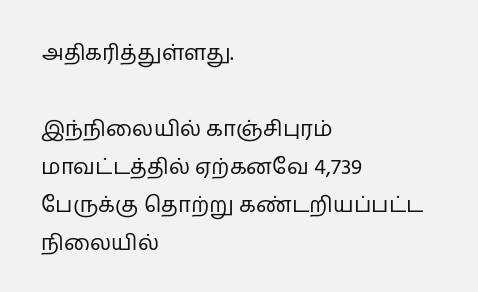அதிகரித்துள்ளது.

இந்நிலையில் காஞ்சிபுரம் மாவட்டத்தில் ஏற்கனவே 4,739 பேருக்கு தொற்று கண்டறியப்பட்ட நிலையில்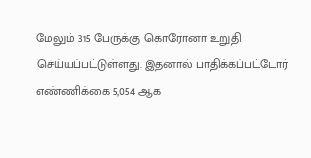மேலும் 315 பேருக்கு கொரோனா உறுதி செய்யப்பட்டுள்ளது. இதனால் பாதிக்கப்பட்டோர் எண்ணிக்கை 5,054 ஆக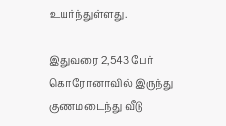உயர்ந்துள்ளது.

இதுவரை 2,543 பேர் கொரோனாவில் இருந்து குணமடைந்து வீடு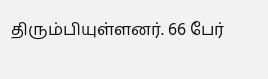திரும்பியுள்ளனர். 66 பேர்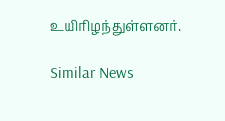உயிரிழந்துள்ளனர்.

Similar News